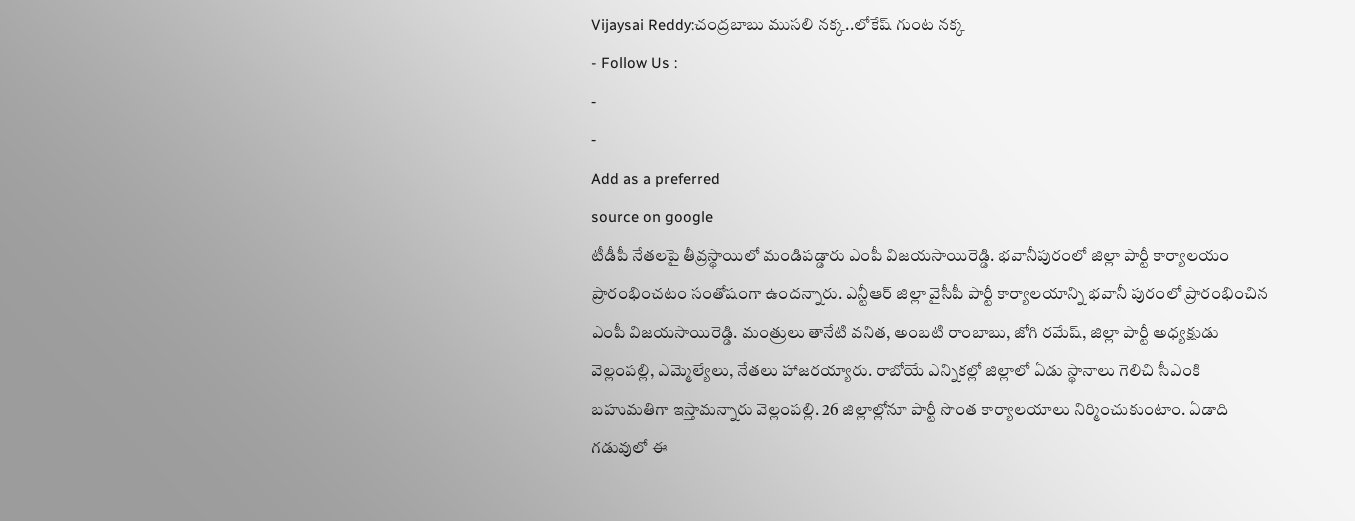Vijaysai Reddy:చంద్రబాబు ముసలి నక్క..లోకేష్ గుంట నక్క
- Follow Us :
-
-
Add as a preferred
source on google
టీడీపీ నేతలపై తీవ్రస్థాయిలో మండిపడ్డారు ఎంపీ విజయసాయిరెడ్డి. భవానీపురంలో జిల్లా పార్టీ కార్యాలయం ప్రారంభించటం సంతోషంగా ఉందన్నారు. ఎన్టీఆర్ జిల్లా వైసీపీ పార్టీ కార్యాలయాన్ని భవానీ పురంలో ప్రారంభించిన ఎంపీ విజయసాయిరెడ్డి. మంత్రులు తానేటి వనిత, అంబటి రాంబాబు, జోగి రమేష్, జిల్లా పార్టీ అధ్యక్షుడు వెల్లంపల్లి, ఎమ్మెల్యేలు, నేతలు హాజరయ్యారు. రాబోయే ఎన్నికల్లో జిల్లాలో ఏడు స్థానాలు గెలిచి సీఎంకి బహుమతిగా ఇస్తామన్నారు వెల్లంపల్లి. 26 జిల్లాల్లోనూ పార్టీ సొంత కార్యాలయాలు నిర్మించుకుంటాం. ఏడాది గడువులో ఈ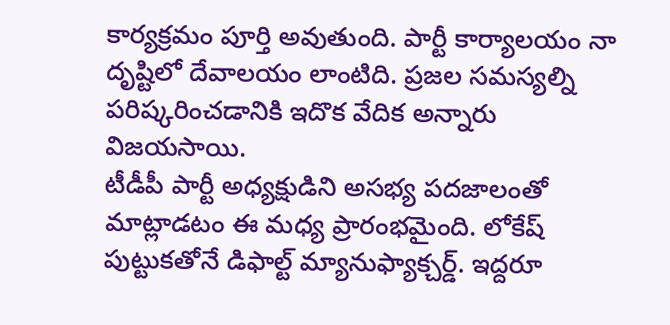కార్యక్రమం పూర్తి అవుతుంది. పార్టీ కార్యాలయం నా దృష్టిలో దేవాలయం లాంటిది. ప్రజల సమస్యల్ని పరిష్కరించడానికి ఇదొక వేదిక అన్నారు విజయసాయి.
టీడీపీ పార్టీ అధ్యక్షుడిని అసభ్య పదజాలంతో మాట్లాడటం ఈ మధ్య ప్రారంభమైంది. లోకేష్ పుట్టుకతోనే డిఫాల్ట్ మ్యానుఫ్యాక్చర్డ్. ఇద్దరూ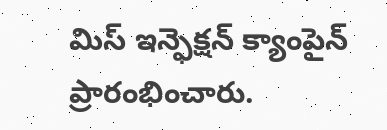మిస్ ఇన్ఫెక్షన్ క్యాంపైన్ ప్రారంభించారు.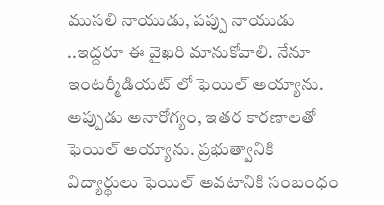ముసలి నాయుడు, పప్పు నాయుడు ..ఇద్దరూ ఈ వైఖరి మానుకోవాలి. నేనూ ఇంటర్మీడియట్ లో ఫెయిల్ అయ్యాను. అప్పుడు అనారోగ్యం, ఇతర కారణాలతో ఫెయిల్ అయ్యాను. ప్రభుత్వానికి విద్యార్థులు ఫెయిల్ అవటానికి సంబంధం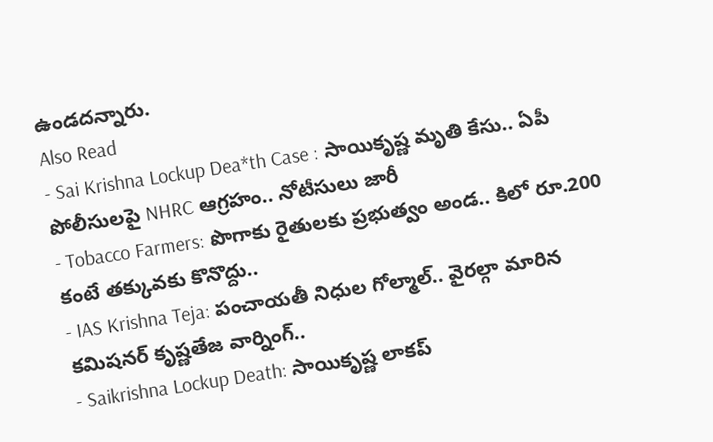ఉండదన్నారు.
Also Read
- Sai Krishna Lockup Dea*th Case : సాయికృష్ణ మృతి కేసు.. ఏపీ పోలీసులపై NHRC ఆగ్రహం.. నోటీసులు జారీ
- Tobacco Farmers: పొగాకు రైతులకు ప్రభుత్వం అండ.. కిలో రూ.200 కంటే తక్కువకు కొనొద్దు..
- IAS Krishna Teja: పంచాయతీ నిధుల గోల్మాల్.. వైరల్గా మారిన కమిషనర్ కృష్ణతేజ వార్నింగ్..
- Saikrishna Lockup Death: సాయికృష్ణ లాకప్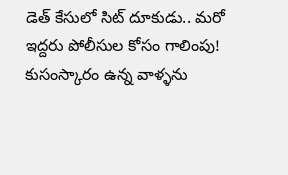డెత్ కేసులో సిట్ దూకుడు.. మరో ఇద్దరు పోలీసుల కోసం గాలింపు!
కుసంస్కారం ఉన్న వాళ్ళను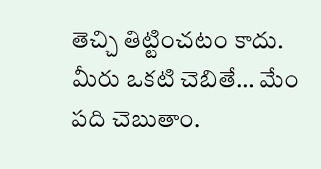తెచ్చి తిట్టించటం కాదు. మీరు ఒకటి చెబితే… మేం పది చెబుతాం.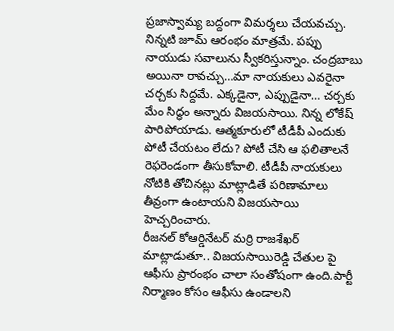ప్రజాస్వామ్య బద్దంగా విమర్శలు చేయవచ్చు. నిన్నటి జూమ్ ఆరంభం మాత్రమే. పప్పు నాయుడు సవాలును స్వీకరిస్తున్నాం. చంద్రబాబు అయినా రావచ్చు…మా నాయకులు ఎవరైనా చర్చకు సిద్దమే. ఎక్కడైనా, ఎప్పుడైనా… చర్చకు మేం సిద్ధం అన్నారు విజయసాయి. నిన్న లోకేష్ పారిపోయాడు. ఆత్మకూరులో టీడీపీ ఎందుకు పోటీ చేయటం లేదు? పోటీ చేసి ఆ ఫలితాలనే రెఫరెండంగా తీసుకోవాలి. టీడీపీ నాయకులు నోటికి తోచినట్లు మాట్లాడితే పరిణామాలు తీవ్రంగా ఉంటాయని విజయసాయి హెచ్చరించారు.
రీజనల్ కోఆర్డినేటర్ మర్రి రాజశేఖర్ మాట్లాడుతూ.. విజయసాయిరెడ్డి చేతుల పై ఆఫీసు ప్రారంభం చాలా సంతోషంగా ఉంది.పార్టీ నిర్మాణం కోసం ఆఫీసు ఉండాలని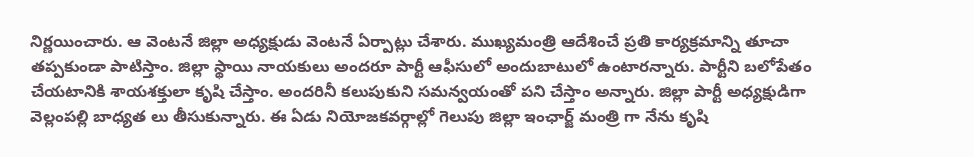నిర్ణయించారు. ఆ వెంటనే జిల్లా అధ్యక్షుడు వెంటనే ఏర్పాట్లు చేశారు. ముఖ్యమంత్రి ఆదేశించే ప్రతి కార్యక్రమాన్ని తూచా తప్పకుండా పాటిస్తాం. జిల్లా స్థాయి నాయకులు అందరూ పార్టీ ఆఫీసులో అందుబాటులో ఉంటారన్నారు. పార్టీని బలోపేతం చేయటానికి శాయశక్తులా కృషి చేస్తాం. అందరినీ కలుపుకుని సమన్వయంతో పని చేస్తాం అన్నారు. జిల్లా పార్టీ అధ్యక్షుడిగా వెల్లంపల్లి బాధ్యత లు తీసుకున్నారు. ఈ ఏడు నియోజకవర్గాల్లో గెలుపు జిల్లా ఇంఛార్జ్ మంత్రి గా నేను కృషి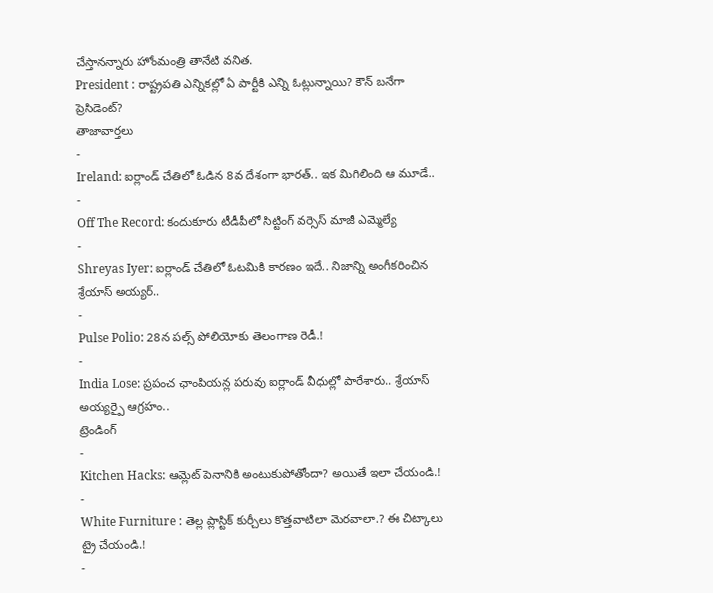చేస్తానన్నారు హోంమంత్రి తానేటి వనిత.
President : రాష్ట్రపతి ఎన్నికల్లో ఏ పార్టీకి ఎన్ని ఓట్లున్నాయి? కౌన్ బనేగా ప్రెసిడెంట్?
తాజావార్తలు
-
Ireland: ఐర్లాండ్ చేతిలో ఓడిన 8వ దేశంగా భారత్.. ఇక మిగిలింది ఆ మూడే..
-
Off The Record: కందుకూరు టీడీపీలో సిట్టింగ్ వర్సెస్ మాజీ ఎమ్మెల్యే
-
Shreyas Iyer: ఐర్లాండ్ చేతిలో ఓటమికి కారణం ఇదే.. నిజాన్ని అంగీకరించిన శ్రేయాస్ అయ్యర్..
-
Pulse Polio: 28న పల్స్ పోలియోకు తెలంగాణ రెడీ.!
-
India Lose: ప్రపంచ ఛాంపియన్ల పరువు ఐర్లాండ్ వీధుల్లో పారేశారు.. శ్రేయాస్ అయ్యర్పై ఆగ్రహం..
ట్రెండింగ్
-
Kitchen Hacks: ఆమ్లెట్ పెనానికి అంటుకుపోతోందా? అయితే ఇలా చేయండి.!
-
White Furniture : తెల్ల ప్లాస్టిక్ కుర్చీలు కొత్తవాటిలా మెరవాలా.? ఈ చిట్కాలు ట్రై చేయండి.!
-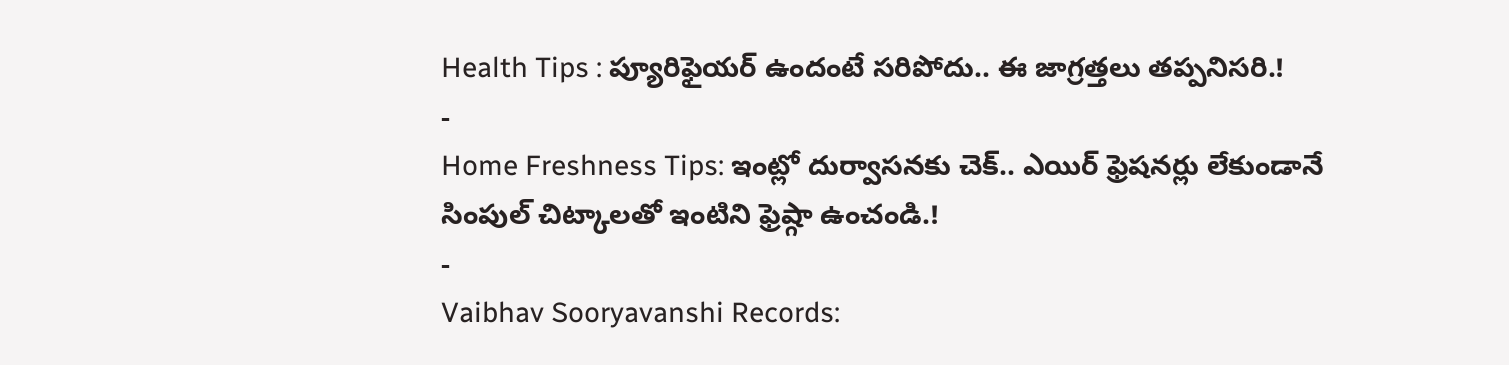Health Tips : ప్యూరిఫైయర్ ఉందంటే సరిపోదు.. ఈ జాగ్రత్తలు తప్పనిసరి.!
-
Home Freshness Tips: ఇంట్లో దుర్వాసనకు చెక్.. ఎయిర్ ఫ్రెషనర్లు లేకుండానే సింపుల్ చిట్కాలతో ఇంటిని ఫ్రెష్గా ఉంచండి.!
-
Vaibhav Sooryavanshi Records: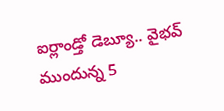ఐర్లాండ్తో డెబ్యూ.. వైభవ్ ముందున్న 5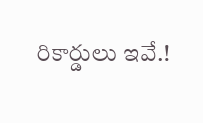రికార్డులు ఇవే.!